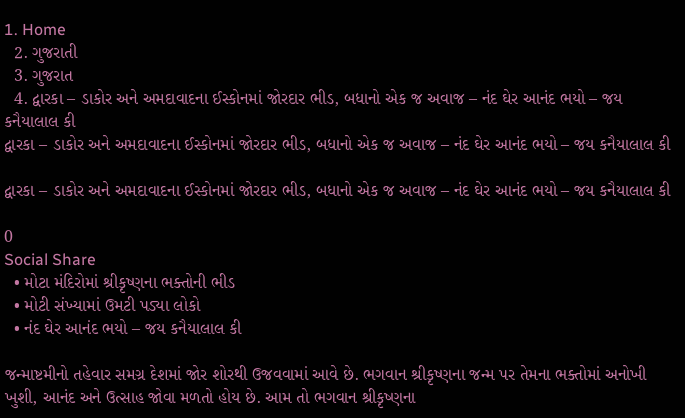1. Home
  2. ગુજરાતી
  3. ગુજરાત
  4. દ્વારકા – ડાકોર અને અમદાવાદના ઈસ્કોનમાં જોરદાર ભીડ, બધાનો એક જ અવાજ – નંદ ઘેર આનંદ ભયો – જય કનૈયાલાલ કી
દ્વારકા – ડાકોર અને અમદાવાદના ઈસ્કોનમાં જોરદાર ભીડ, બધાનો એક જ અવાજ – નંદ ઘેર આનંદ ભયો – જય કનૈયાલાલ કી

દ્વારકા – ડાકોર અને અમદાવાદના ઈસ્કોનમાં જોરદાર ભીડ, બધાનો એક જ અવાજ – નંદ ઘેર આનંદ ભયો – જય કનૈયાલાલ કી

0
Social Share
  • મોટા મંદિરોમાં શ્રીકૃષ્ણના ભક્તોની ભીડ
  • મોટી સંખ્યામાં ઉમટી પડ્યા લોકો
  • નંદ ઘેર આનંદ ભયો – જય કનૈયાલાલ કી

જન્માષ્ટમીનો તહેવાર સમગ્ર દેશમાં જોર શોરથી ઉજવવામાં આવે છે. ભગવાન શ્રીકૃષ્ણના જન્મ પર તેમના ભક્તોમાં અનોખી ખુશી, આનંદ અને ઉત્સાહ જોવા મળતો હોય છે. આમ તો ભગવાન શ્રીકૃષ્ણના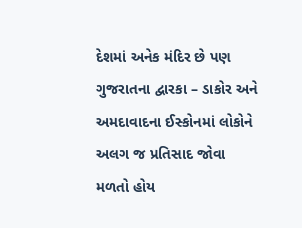દેશમાં અનેક મંદિર છે પણ ગુજરાતના દ્વારકા – ડાકોર અને અમદાવાદના ઈસ્કોનમાં લોકોને અલગ જ પ્રતિસાદ જોવા મળતો હોય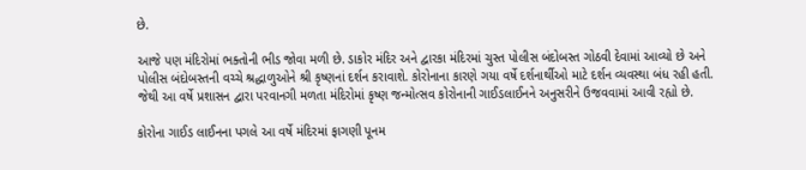છે.

આજે પણ મંદિરોમાં ભક્તોની ભીડ જોવા મળી છે. ડાકોર મંદિર અને દ્વારકા મંદિરમાં ચુસ્ત પોલીસ બંદોબસ્ત ગોઠવી દેવામાં આવ્યો છે અને પોલીસ બંદોબસ્તની વચ્ચે શ્રદ્ધાળુઓને શ્રી કૃષ્ણનાં દર્શન કરાવાશે. કોરોનાના કારણે ગયા વર્ષે દર્શનાર્થીઓ માટે દર્શન વ્યવસ્થા બંધ રહી હતી. જેથી આ વર્ષે પ્રશાસન દ્વારા પરવાનગી મળતા મંદિરોમાં કૃષ્ણ જન્મોત્સવ કોરોનાની ગાઈડલાઈનને અનુસરીને ઉજવવામાં આવી રહ્યો છે.

કોરોના ગાઈડ લાઈનના પગલે આ વર્ષે મંદિરમાં ફાગણી પૂનમ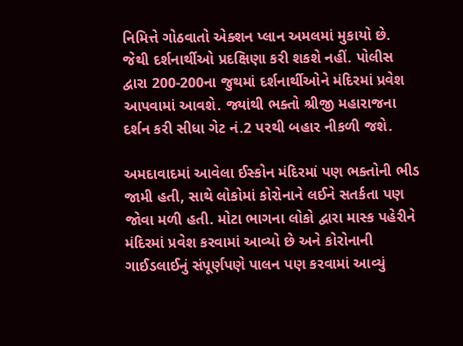નિમિત્તે ગોઠવાતો એક્શન પ્લાન અમલમાં મુકાયો છે. જેથી દર્શનાર્થીઓ પ્રદક્ષિણા કરી શકશે નહીં. પોલીસ દ્વારા 200-200ના જુથમાં દર્શનાર્થીઓને મંદિરમાં પ્રવેશ આપવામાં આવશે. જ્યાંથી ભક્તો શ્રીજી મહારાજના દર્શન કરી સીધા ગેટ નં.2 પરથી બહાર નીકળી જશે.

અમદાવાદમાં આવેલા ઈસ્કોન મંદિરમાં પણ ભક્તોની ભીડ જામી હતી, સાથે લોકોમાં કોરોનાને લઈને સતર્કતા પણ જોવા મળી હતી. મોટા ભાગના લોકો દ્વારા માસ્ક પહેરીને મંદિરમાં પ્રવેશ કરવામાં આવ્યો છે અને કોરોનાની ગાઈડલાઈનું સંપૂર્ણપણે પાલન પણ કરવામાં આવ્યું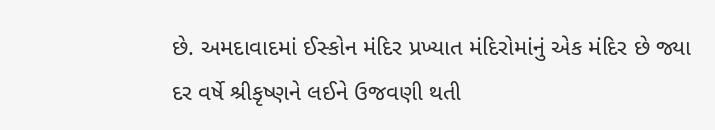છે. અમદાવાદમાં ઈસ્કોન મંદિર પ્રખ્યાત મંદિરોમાંનું એક મંદિર છે જ્યા દર વર્ષે શ્રીકૃષ્ણને લઈને ઉજવણી થતી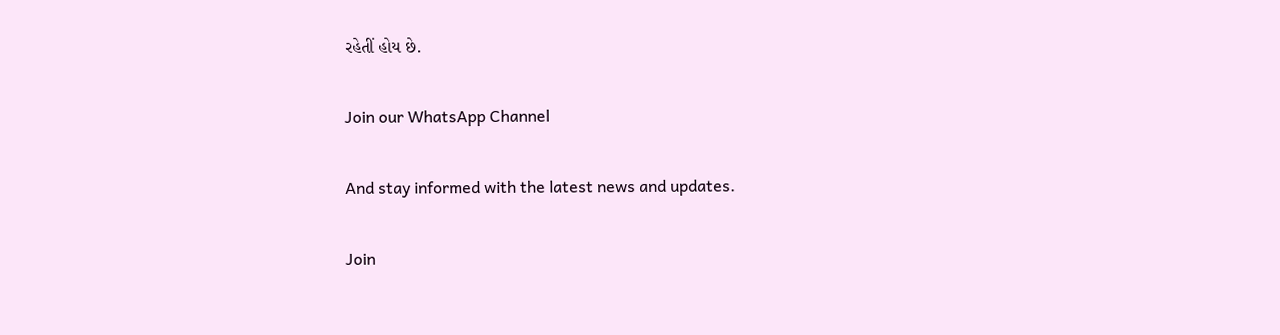રહેતીં હોય છે.

Join our WhatsApp Channel

And stay informed with the latest news and updates.

Join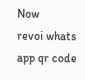Now
revoi whats app qr code